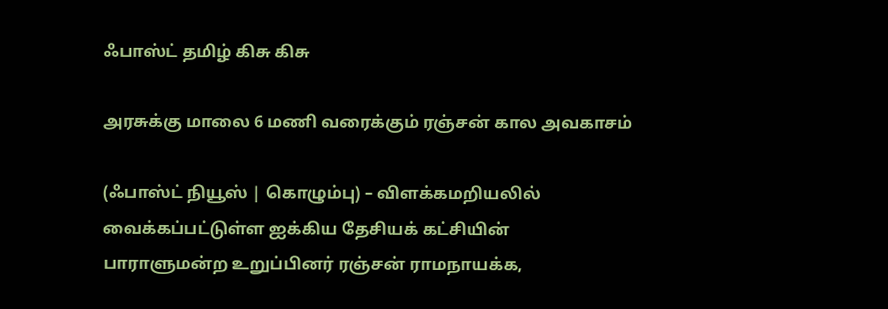ஃபாஸ்ட் தமிழ் கிசு கிசு

அரசுக்கு மாலை 6 மணி வரைக்கும் ரஞ்சன் கால அவகாசம்

(ஃபாஸ்ட் நியூஸ் | கொழும்பு) – விளக்கமறியலில் வைக்கப்பட்டுள்ள ஐக்கிய தேசியக் கட்சியின் பாராளுமன்ற உறுப்பினர் ரஞ்சன் ராமநாயக்க,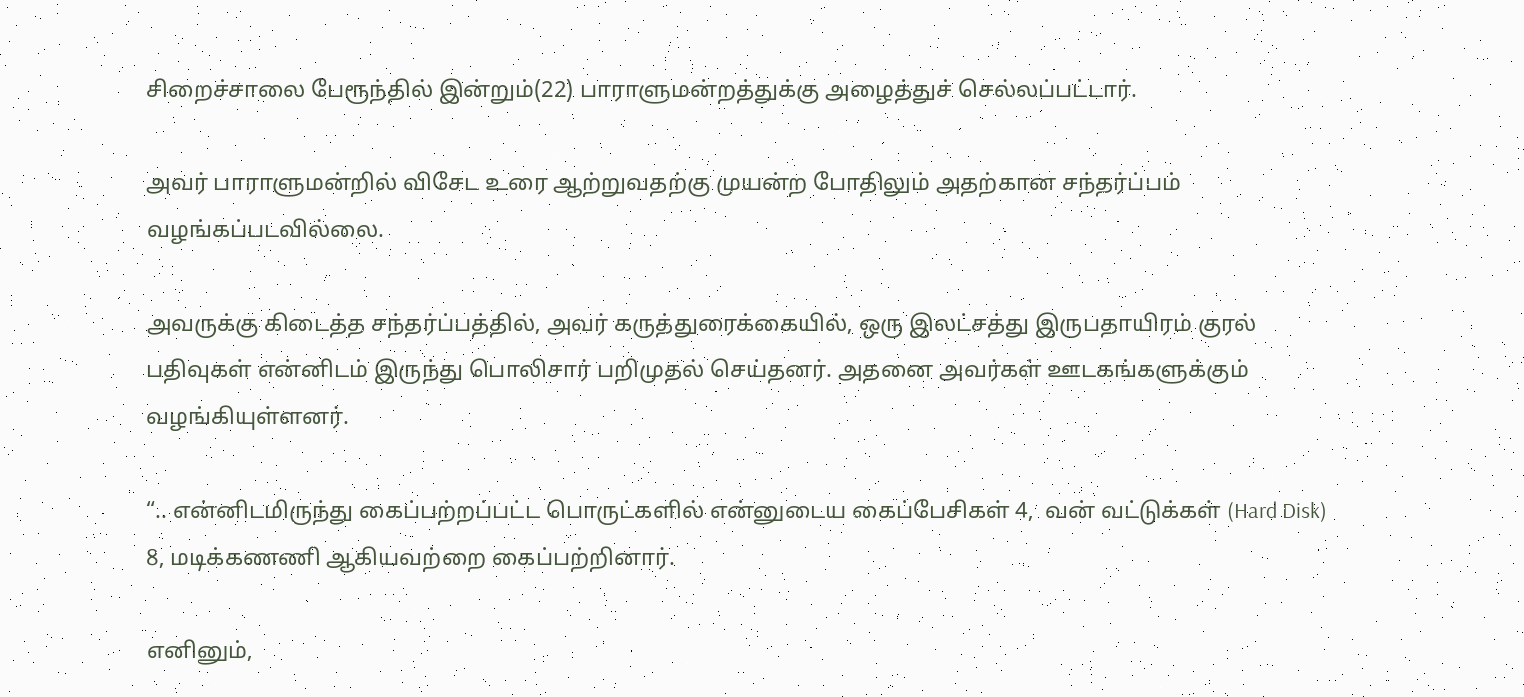சிறைச்சாலை பேரூந்தில் இன்றும்(22) பாராளுமன்றத்துக்கு அழைத்துச் செல்லப்பட்டார்.

அவர் பாராளுமன்றில் விசேட உரை ஆற்றுவதற்கு முயன்ற போதிலும் அதற்கான சந்தர்ப்பம் வழங்கப்படவில்லை.

அவருக்கு கிடைத்த சந்தர்ப்பத்தில், அவர் கருத்துரைக்கையில், ஒரு இலட்சத்து இருபதாயிரம் குரல் பதிவுகள் என்னிடம் இருந்து பொலிசார் பறிமுதல் செய்தனர். அதனை அவர்கள் ஊடகங்களுக்கும் வழங்கியுள்ளனர்.

“.. என்னிடமிருந்து கைப்பற்றப்பட்ட பொருட்களில் என்னுடைய கைப்பேசிகள் 4,  வன் வட்டுக்கள் (Hard Disk) 8, மடிக்கணணி ஆகியவற்றை கைப்பற்றினார்.

எனினும்,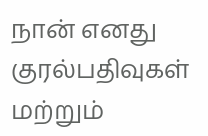நான் எனது குரல்பதிவுகள் மற்றும்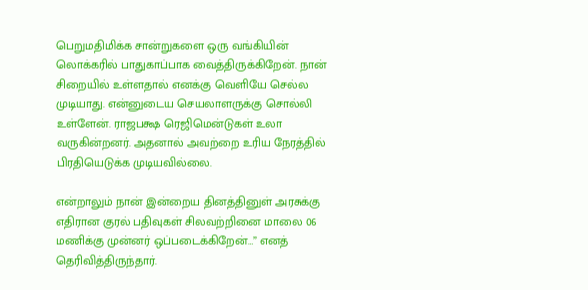பெறுமதிமிக்க சான்றுகளை ஒரு வங்கியின் லொக்கரில் பாதுகாப்பாக வைத்திருக்கிறேன். நான் சிறையில் உள்ளதால் எனக்கு வெளியே செல்ல முடியாது. என்னுடைய செயலாளருக்கு சொல்லி உள்ளேன். ராஜபக்ஷ ரெஜிமென்டுகள் உலா வருகின்றனர். அதனால் அவற்றை உரிய நேரத்தில் பிரதியெடுக்க முடியவில்லை.

என்றாலும் நான் இன்றைய தினத்தினுள் அரசுக்கு எதிரான குரல் பதிவுகள் சிலவற்றினை மாலை 06 மணிக்கு முன்னர் ஒப்படைக்கிறேன்…” எனத் தெரிவித்திருந்தார்.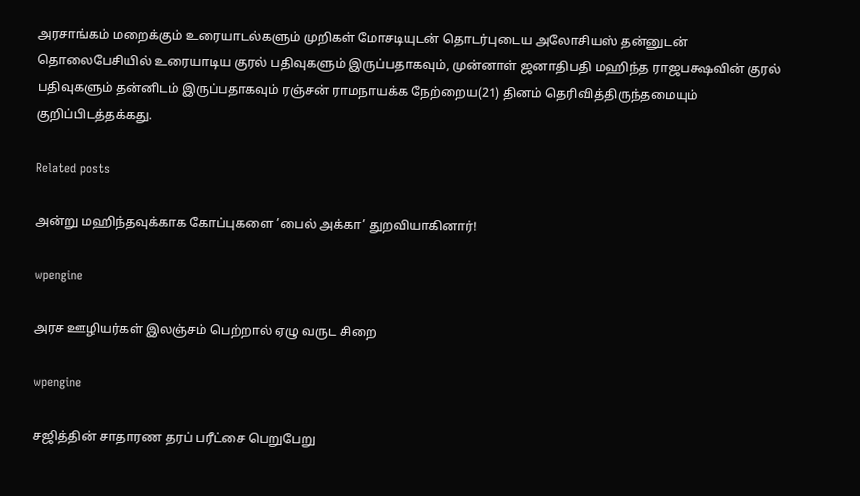அரசாங்கம் மறைக்கும் உரையாடல்களும் முறிகள் மோசடியுடன் தொடர்புடைய அலோசியஸ் தன்னுடன் தொலைபேசியில் உரையாடிய குரல் பதிவுகளும் இருப்பதாகவும், முன்னாள் ஜனாதிபதி மஹிந்த ராஜபக்ஷவின் குரல் பதிவுகளும் தன்னிடம் இருப்பதாகவும் ரஞ்சன் ராமநாயக்க நேற்றைய(21) தினம் தெரிவித்திருந்தமையும் குறிப்பிடத்தக்கது.

Related posts

அன்று மஹிந்தவுக்காக கோப்புகளை ’பைல் அக்கா’ துறவியாகினார்!

wpengine

அரச ஊழியர்கள் இலஞ்சம் பெற்றால் ஏழு வருட சிறை

wpengine

சஜித்தின் சாதாரண தரப் பரீட்சை பெறுபேறு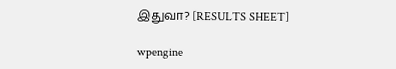இதுவா? [RESULTS SHEET]

wpengine